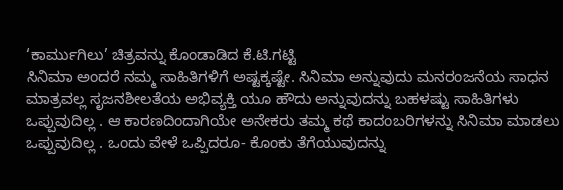‘ಕಾರ್ಮುಗಿಲು’ ಚಿತ್ರವನ್ನು ಕೊಂಡಾಡಿದ ಕೆ.ಟಿ.ಗಟ್ಟಿ
ಸಿನಿಮಾ ಅಂದರೆ ನಮ್ಮ ಸಾಹಿತಿಗಳಿಗೆ ಅಷ್ಟಕ್ಕಷ್ಟೇ. ಸಿನಿಮಾ ಅನ್ನುವುದು ಮನರಂಜನೆಯ ಸಾಧನ ಮಾತ್ರವಲ್ಲ ಸೃಜನಶೀಲತೆಯ ಅಭಿವ್ಯಕ್ತಿ ಯೂ ಹೌದು ಅನ್ನುವುದನ್ನು ಬಹಳಷ್ಟು ಸಾಹಿತಿಗಳು ಒಪ್ಪುವುದಿಲ್ಲ . ಆ ಕಾರಣದಿಂದಾಗಿಯೇ ಅನೇಕರು ತಮ್ಮ ಕಥೆ ಕಾದಂಬರಿಗಳನ್ನು ಸಿನಿಮಾ ಮಾಡಲು ಒಪ್ಪುವುದಿಲ್ಲ . ಒಂದು ವೇಳೆ ಒಪ್ಪಿದರೂ- ಕೊಂಕು ತೆಗೆಯುವುದನ್ನು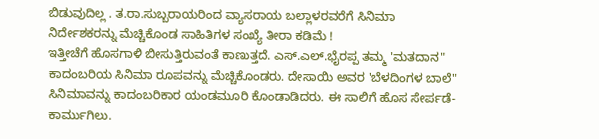ಬಿಡುವುದಿಲ್ಲ . ತ.ರಾ.ಸುಬ್ಬರಾಯರಿಂದ ವ್ಯಾಸರಾಯ ಬಲ್ಲಾಳರವರೆಗೆ ಸಿನಿಮಾ ನಿರ್ದೇಶಕರನ್ನು ಮೆಚ್ಚಿಕೊಂಡ ಸಾಹಿತಿಗಳ ಸಂಖ್ಯೆ ತೀರಾ ಕಡಿಮೆ !
ಇತ್ತೀಚೆಗೆ ಹೊಸಗಾಳಿ ಬೀಸುತ್ತಿರುವಂತೆ ಕಾಣುತ್ತದೆ. ಎಸ್.ಎಲ್.ಭೈರಪ್ಪ ತಮ್ಮ 'ಮತದಾನ" ಕಾದಂಬರಿಯ ಸಿನಿಮಾ ರೂಪವನ್ನು ಮೆಚ್ಚಿಕೊಂಡರು. ದೇಸಾಯಿ ಅವರ 'ಬೆಳದಿಂಗಳ ಬಾಲೆ" ಸಿನಿಮಾವನ್ನು ಕಾದಂಬರಿಕಾರ ಯಂಡಮೂರಿ ಕೊಂಡಾಡಿದರು. ಈ ಸಾಲಿಗೆ ಹೊಸ ಸೇರ್ಪಡೆ- ಕಾರ್ಮುಗಿಲು.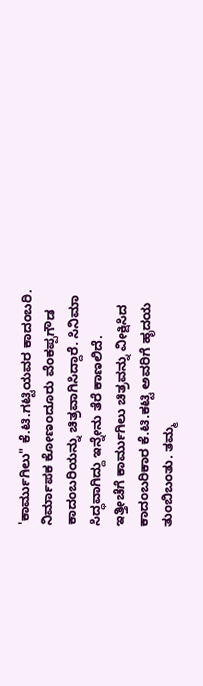'ಕಾರ್ಮುಗಿಲು" ಕೆ.ಟಿ.ಗಟ್ಟಿಯವರ ಕಾದಂಬರಿ. ನಿರ್ಮಾಪಕ ಕೋಣಂದೂರು ವೆಂಕಪ್ಪಗೌಡ ಕಾದಂಬರಿಯನ್ನು ಚಿತ್ರವಾಗಿಸಿದ್ದಾರೆ. ಸಿನಿಮಾ ಸಿದ್ಧವಾಗಿದ್ದು ಇನ್ನೇನು ತೆರೆ ಕಾಣಲಿದೆ.
ಇತ್ತೀಚೆಗೆ ಕಾರ್ಮುಗಿಲು ಚಿತ್ರವನ್ನು ವೀಕ್ಷಿಸಿದ ಕಾದಂಬರಿಕಾರ ಕೆ.ಟಿ.ಕಟ್ಟಿ ಅವರಿಗೆ ಹೃದಯ ತುಂಬಿಬಂತು. ತಮ್ಮ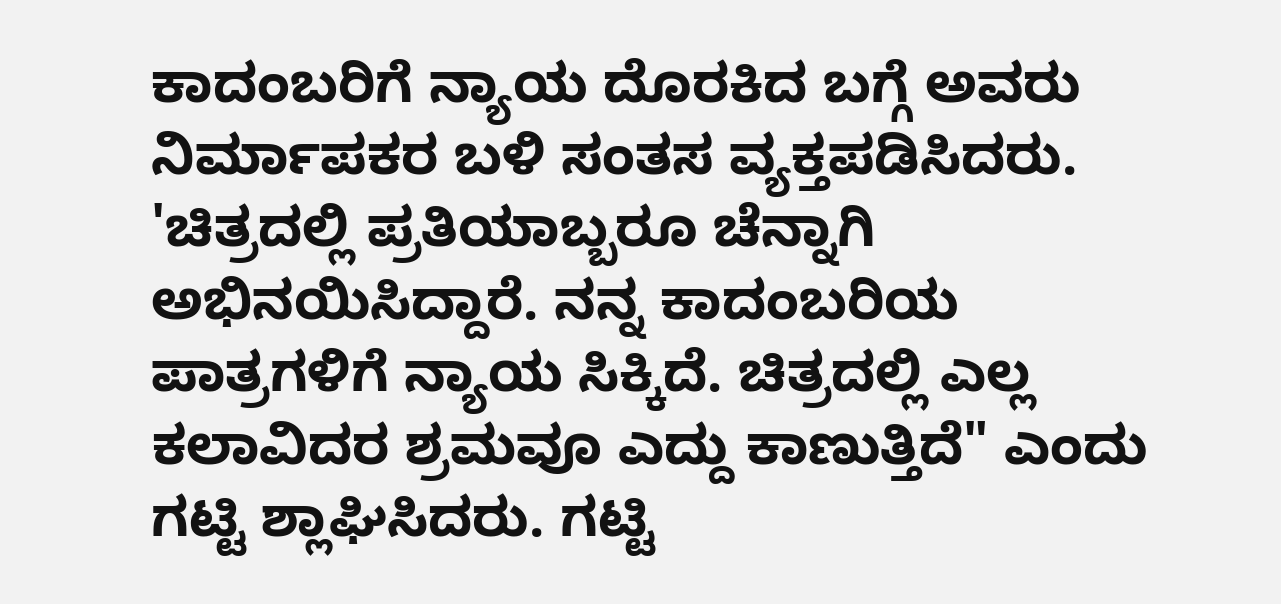ಕಾದಂಬರಿಗೆ ನ್ಯಾಯ ದೊರಕಿದ ಬಗ್ಗೆ ಅವರು ನಿರ್ಮಾಪಕರ ಬಳಿ ಸಂತಸ ವ್ಯಕ್ತಪಡಿಸಿದರು. 'ಚಿತ್ರದಲ್ಲಿ ಪ್ರತಿಯಾಬ್ಬರೂ ಚೆನ್ನಾಗಿ ಅಭಿನಯಿಸಿದ್ದಾರೆ. ನನ್ನ ಕಾದಂಬರಿಯ ಪಾತ್ರಗಳಿಗೆ ನ್ಯಾಯ ಸಿಕ್ಕಿದೆ. ಚಿತ್ರದಲ್ಲಿ ಎಲ್ಲ ಕಲಾವಿದರ ಶ್ರಮವೂ ಎದ್ದು ಕಾಣುತ್ತಿದೆ" ಎಂದು ಗಟ್ಟಿ ಶ್ಲಾಘಿಸಿದರು. ಗಟ್ಟಿ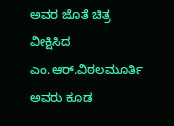ಅವರ ಜೊತೆ ಚಿತ್ರ ವೀಕ್ಷಿಸಿದ ಎಂ.ಆರ್.ವಿಠಲಮೂರ್ತಿ ಅವರು ಕೂಡ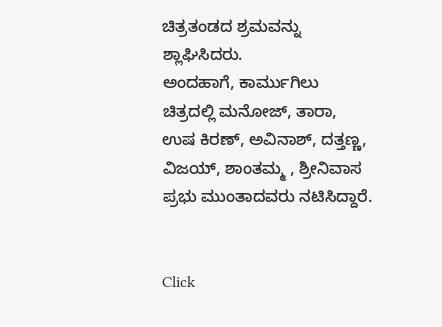ಚಿತ್ರತಂಡದ ಶ್ರಮವನ್ನು ಶ್ಲಾಘಿಸಿದರು.
ಅಂದಹಾಗೆ, ಕಾರ್ಮುಗಿಲು ಚಿತ್ರದಲ್ಲಿ ಮನೋಜ್, ತಾರಾ, ಉಷ ಕಿರಣ್, ಅವಿನಾಶ್, ದತ್ತಣ್ಣ, ವಿಜಯ್, ಶಾಂತಮ್ಮ , ಶ್ರೀನಿವಾಸ ಪ್ರಭು ಮುಂತಾದವರು ನಟಿಸಿದ್ದಾರೆ.


Click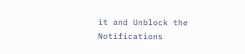it and Unblock the Notifications